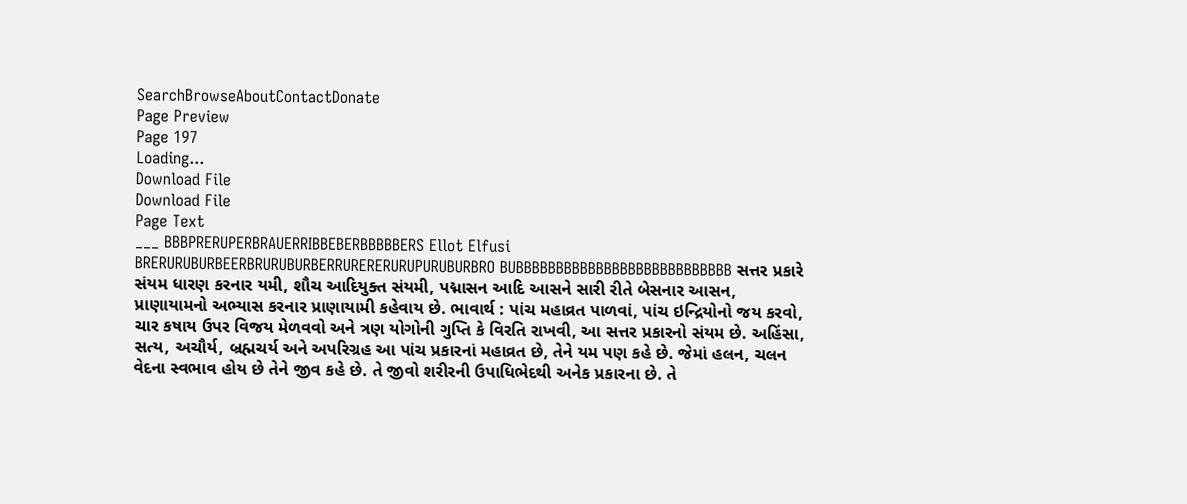SearchBrowseAboutContactDonate
Page Preview
Page 197
Loading...
Download File
Download File
Page Text
___ BBBPRERUPERBRAUERRIBBEBERBBBBBERS Ellot Elfusi BRERURUBURBEERBRURUBURBERRURERERURUPURUBURBRO BUBBBBBBBBBBBBBBBBBBBBBBBBBBB સત્તર પ્રકારે સંયમ ધારણ કરનાર યમી, શૌચ આદિયુક્ત સંયમી, પદ્માસન આદિ આસને સારી રીતે બેસનાર આસન, પ્રાણાયામનો અભ્યાસ કરનાર પ્રાણાયામી કહેવાય છે. ભાવાર્થ : પાંચ મહાવ્રત પાળવાં, પાંચ ઇન્દ્રિયોનો જય કરવો, ચાર કષાય ઉપર વિજય મેળવવો અને ત્રણ યોગોની ગુપ્તિ કે વિરતિ રાખવી, આ સત્તર પ્રકારનો સંયમ છે. અહિંસા, સત્ય, અચૌર્ય, બ્રહ્મચર્ય અને અપરિગ્રહ આ પાંચ પ્રકારનાં મહાવ્રત છે, તેને યમ પણ કહે છે. જેમાં હલન, ચલન વેદના સ્વભાવ હોય છે તેને જીવ કહે છે. તે જીવો શરીરની ઉપાધિભેદથી અનેક પ્રકારના છે. તે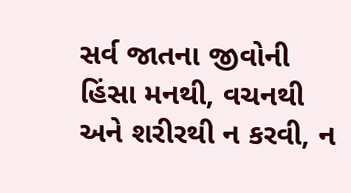સર્વ જાતના જીવોની હિંસા મનથી, વચનથી અને શરીરથી ન કરવી, ન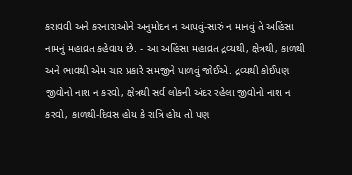કરાવવી અને કરનારાઓને અનુમોદન ન આપવું-સારું ન માનવું તે અહિંસા નામનું મહાવ્રત કહેવાય છે. - આ અહિંસા મહાવ્રત દ્રવ્યથી, ક્ષેત્રથી, કાળથી અને ભાવથી એમ ચાર પ્રકારે સમજીને પાળવું જોઈએ. દ્રવ્યથી કોઈપણ જીવોનો નાશ ન કરવો, ક્ષેત્રથી સર્વ લોકની અંદર રહેલા જીવોનો નાશ ન કરવો, કાળથી-દિવસ હોય કે રાત્રિ હોય તો પણ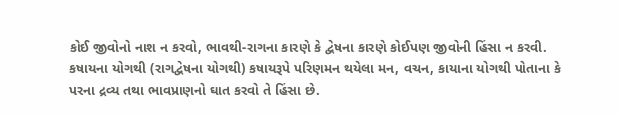કોઈ જીવોનો નાશ ન કરવો, ભાવથી-રાગના કારણે કે દ્વેષના કારણે કોઈપણ જીવોની હિંસા ન કરવી. કષાયના યોગથી (રાગદ્વેષના યોગથી) કષાયરૂપે પરિણમન થયેલા મન, વચન, કાયાના યોગથી પોતાના કે પરના દ્રવ્ય તથા ભાવપ્રાણનો ઘાત કરવો તે હિંસા છે.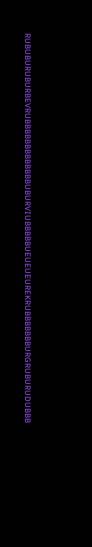RUBUBURUBURBEVRUBBBBBBBBBBBBBUBURVIUBBBBBUEUEUEUREKRUBBBBBBBURGRUBURUDUBBB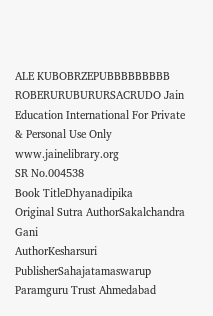ALE KUBOBRZEPUBBBBBBBBB ROBERURUBURURSACRUDO Jain Education International For Private & Personal Use Only www.jainelibrary.org
SR No.004538
Book TitleDhyanadipika
Original Sutra AuthorSakalchandra Gani
AuthorKesharsuri
PublisherSahajatamaswarup Paramguru Trust Ahmedabad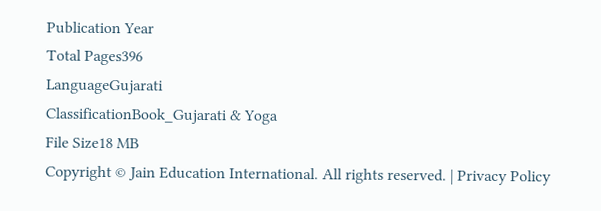Publication Year
Total Pages396
LanguageGujarati
ClassificationBook_Gujarati & Yoga
File Size18 MB
Copyright © Jain Education International. All rights reserved. | Privacy Policy